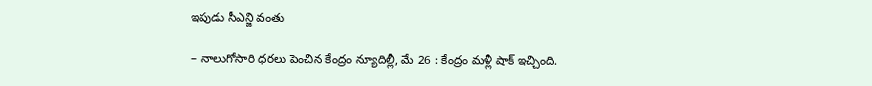ఇపుడు సీఎన్జి వంతు

– నాలుగోసారి ధరలు పెంచిన కేంద్రం న్యూదిల్లీ, మే 26 : కేంద్రం మళ్లీ షాక్ ఇచ్చింది.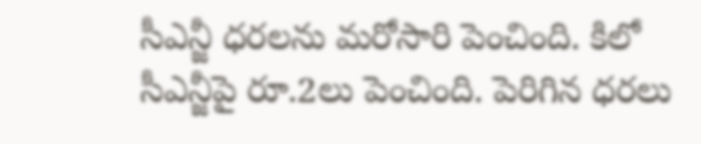సీఎన్జీ ధరలను మరోసారి పెంచింది. కిలో సీఎన్జీపై రూ.2లు పెంచింది. పెరిగిన ధరలు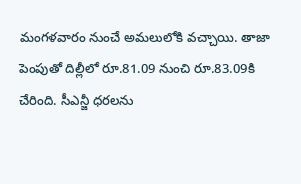మంగళవారం నుంచే అమలులోకి వచ్చాయి. తాజా పెంపుతో దిల్లీలో రూ.81.09 నుంచి రూ.83.09కి చేరింది. సీఎన్జీ ధరలను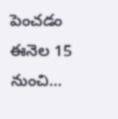పెంచడం ఈనెల 15 నుంచి…